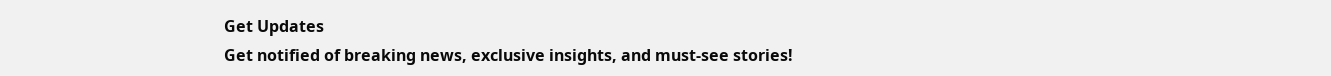Get Updates
Get notified of breaking news, exclusive insights, and must-see stories!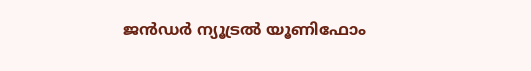ജന്‍ഡര്‍ ന്യൂട്രല്‍ യൂണിഫോം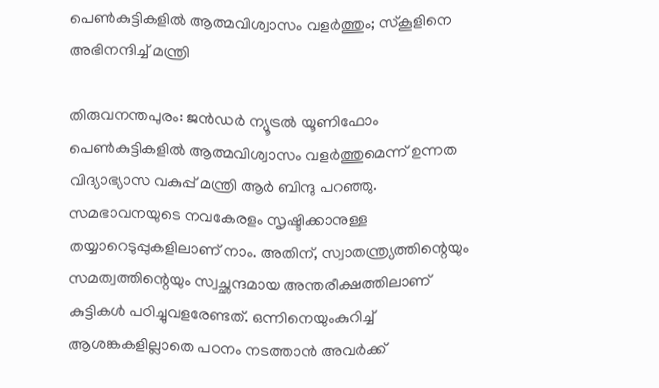പെണ്‍കുട്ടികളില്‍ ആത്മവിശ്വാസം വളര്‍ത്തും; സ്‌കൂളിനെ അഭിനന്ദിച്ച് മന്ത്രി

തിരുവനന്തപുരം: ജന്‍ഡര്‍ ന്യൂട്രല്‍ യൂണിഫോം പെണ്‍കുട്ടികളില്‍ ആത്മവിശ്വാസം വളര്‍ത്തുമെന്ന് ഉന്നത വിദ്യാഭ്യാസ വകുപ്പ് മന്ത്രി ആര്‍ ബിന്ദു പറഞ്ഞു. സമഭാവനയുടെ നവകേരളം സൃഷ്ടിക്കാനുള്ള തയ്യാറെടുപ്പുകളിലാണ് നാം. അതിന്, സ്വാതന്ത്ര്യത്തിന്റെയും സമത്വത്തിന്റെയും സ്വച്ഛന്ദമായ അന്തരീക്ഷത്തിലാണ് കുട്ടികള്‍ പഠിച്ചുവളരേണ്ടത്. ഒന്നിനെയുംകുറിച്ച് ആശങ്കകളില്ലാതെ പഠനം നടത്താന്‍ അവര്‍ക്ക്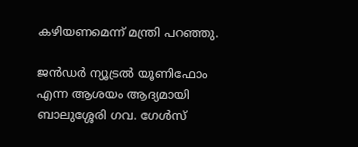കഴിയണമെന്ന് മന്ത്രി പറഞ്ഞു.

ജന്‍ഡര്‍ ന്യൂട്രല്‍ യൂണിഫോം എന്ന ആശയം ആദ്യമായി ബാലുശ്ശേരി ഗവ. ഗേള്‍സ്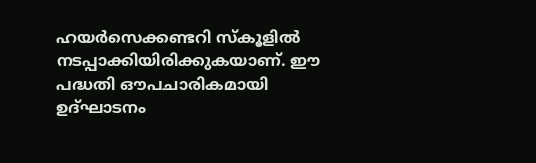ഹയര്‍സെക്കണ്ടറി സ്‌കൂളില്‍ നടപ്പാക്കിയിരിക്കുകയാണ്. ഈ പദ്ധതി ഔപചാരികമായി ഉദ്ഘാടനം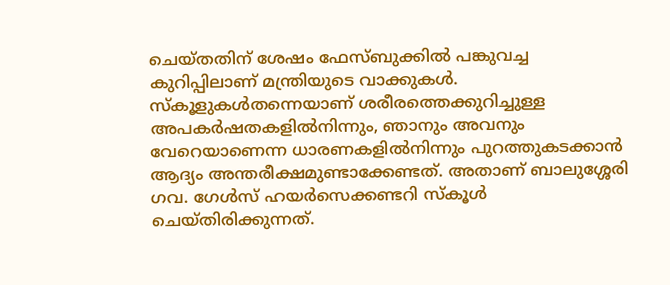ചെയ്തതിന് ശേഷം ഫേസ്ബുക്കില്‍ പങ്കുവച്ച കുറിപ്പിലാണ് മന്ത്രിയുടെ വാക്കുകള്‍. സ്‌കൂളുകള്‍തന്നെയാണ് ശരീരത്തെക്കുറിച്ചുള്ള അപകര്‍ഷതകളില്‍നിന്നും, ഞാനും അവനും വേറെയാണെന്ന ധാരണകളില്‍നിന്നും പുറത്തുകടക്കാന്‍ ആദ്യം അന്തരീക്ഷമുണ്ടാക്കേണ്ടത്. അതാണ് ബാലുശ്ശേരി ഗവ. ഗേള്‍സ് ഹയര്‍സെക്കണ്ടറി സ്‌കൂള്‍ ചെയ്തിരിക്കുന്നത്.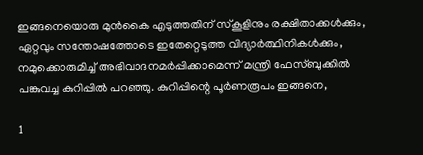ഇങ്ങനെയൊരു മുന്‍കൈ എടുത്തതിന് സ്‌കൂളിനും രക്ഷിതാക്കള്‍ക്കും, ഏറ്റവും സന്തോഷത്തോടെ ഇതേറ്റെടുത്ത വിദ്യാര്‍ത്ഥിനികള്‍ക്കും, നമുക്കൊരുമിച്ച് അഭിവാദനമര്‍പ്പിക്കാമെന്ന് മന്ത്രി ഫേസ്ബുക്കില്‍ പങ്കുവച്ച കുറിപ്പില്‍ പറഞ്ഞു. കുറിപ്പിന്റെ പൂര്‍ണരൂപം ഇങ്ങനെ,

1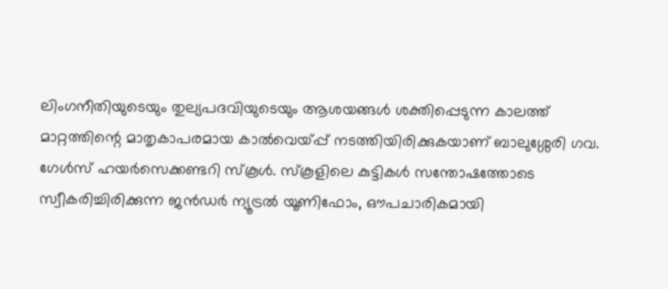ലിംഗനീതിയുടെയും തുല്യപദവിയുടെയും ആശയങ്ങള്‍ ശക്തിപ്പെടുന്ന കാലത്ത് മാറ്റത്തിന്റെ മാതൃകാപരമായ കാല്‍വെയ്പ്പ് നടത്തിയിരിക്കുകയാണ് ബാലുശ്ശേരി ഗവ. ഗേള്‍സ് ഹയര്‍സെക്കണ്ടറി സ്‌കൂള്‍. സ്‌കൂളിലെ കുട്ടികള്‍ സന്തോഷത്തോടെ സ്വീകരിച്ചിരിക്കുന്ന ജന്‍ഡര്‍ ന്യൂട്രല്‍ യൂണിഫോം, ഔപചാരികമായി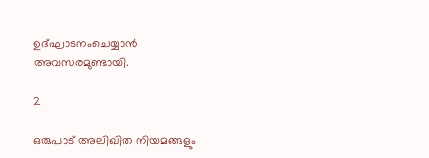ഉദ്ഘാടനംചെയ്യാന്‍ അവസരമുണ്ടായി.

2

ഒരുപാട് അലിഖിത നിയമങ്ങളും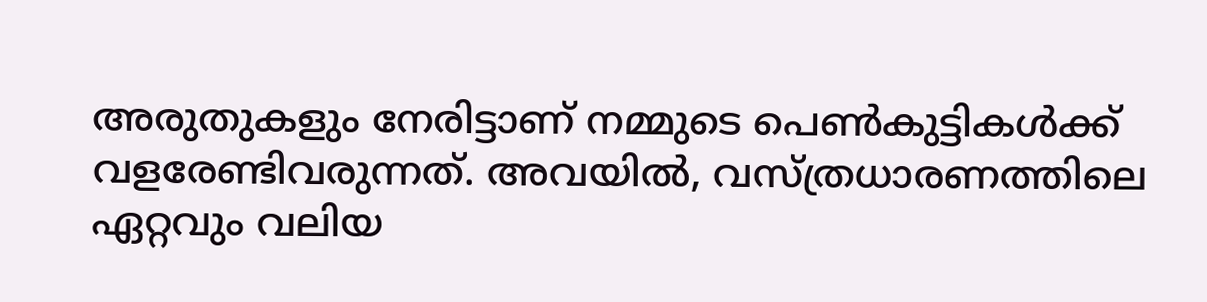അരുതുകളും നേരിട്ടാണ് നമ്മുടെ പെണ്‍കുട്ടികള്‍ക്ക് വളരേണ്ടിവരുന്നത്. അവയില്‍, വസ്ത്രധാരണത്തിലെ ഏറ്റവും വലിയ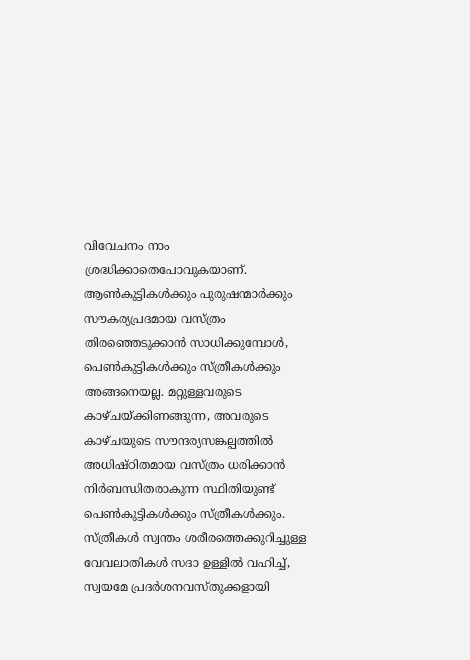വിവേചനം നാം ശ്രദ്ധിക്കാതെപോവുകയാണ്. ആണ്‍കുട്ടികള്‍ക്കും പുരുഷന്മാര്‍ക്കും സൗകര്യപ്രദമായ വസ്ത്രം തിരഞ്ഞെടുക്കാന്‍ സാധിക്കുമ്പോള്‍, പെണ്‍കുട്ടികള്‍ക്കും സ്ത്രീകള്‍ക്കും അങ്ങനെയല്ല. മറ്റുള്ളവരുടെ കാഴ്ചയ്ക്കിണങ്ങുന്ന, അവരുടെ കാഴ്ചയുടെ സൗന്ദര്യസങ്കല്പത്തില്‍ അധിഷ്ഠിതമായ വസ്ത്രം ധരിക്കാന്‍ നിര്‍ബന്ധിതരാകുന്ന സ്ഥിതിയുണ്ട് പെണ്‍കുട്ടികള്‍ക്കും സ്ത്രീകള്‍ക്കും. സ്ത്രീകള്‍ സ്വന്തം ശരീരത്തെക്കുറിച്ചുള്ള വേവലാതികള്‍ സദാ ഉള്ളില്‍ വഹിച്ച്, സ്വയമേ പ്രദര്‍ശനവസ്തുക്കളായി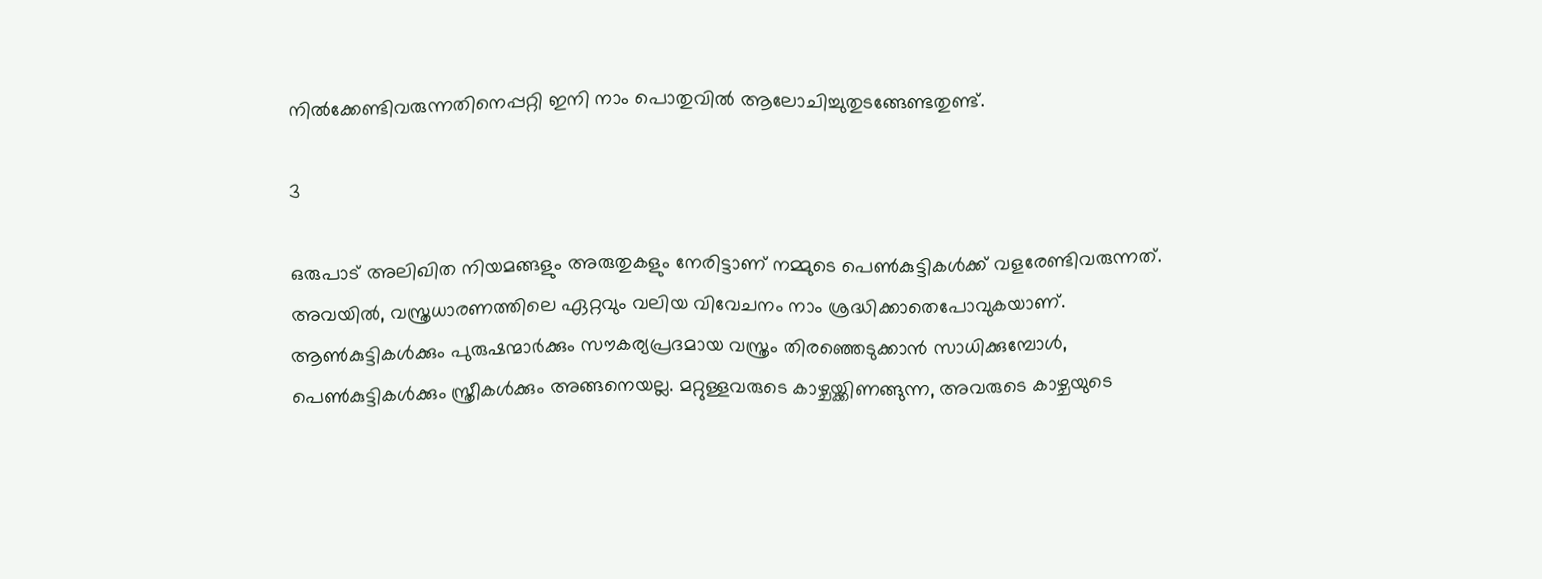നില്‍ക്കേണ്ടിവരുന്നതിനെപ്പറ്റി ഇനി നാം പൊതുവില്‍ ആലോചിച്ചുതുടങ്ങേണ്ടതുണ്ട്.

3

ഒരുപാട് അലിഖിത നിയമങ്ങളും അരുതുകളും നേരിട്ടാണ് നമ്മുടെ പെണ്‍കുട്ടികള്‍ക്ക് വളരേണ്ടിവരുന്നത്. അവയില്‍, വസ്ത്രധാരണത്തിലെ ഏറ്റവും വലിയ വിവേചനം നാം ശ്രദ്ധിക്കാതെപോവുകയാണ്. ആണ്‍കുട്ടികള്‍ക്കും പുരുഷന്മാര്‍ക്കും സൗകര്യപ്രദമായ വസ്ത്രം തിരഞ്ഞെടുക്കാന്‍ സാധിക്കുമ്പോള്‍, പെണ്‍കുട്ടികള്‍ക്കും സ്ത്രീകള്‍ക്കും അങ്ങനെയല്ല. മറ്റുള്ളവരുടെ കാഴ്ചയ്ക്കിണങ്ങുന്ന, അവരുടെ കാഴ്ചയുടെ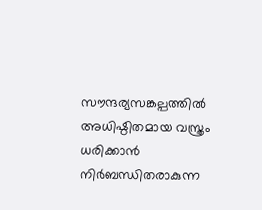സൗന്ദര്യസങ്കല്പത്തില്‍ അധിഷ്ഠിതമായ വസ്ത്രം ധരിക്കാന്‍ നിര്‍ബന്ധിതരാകുന്ന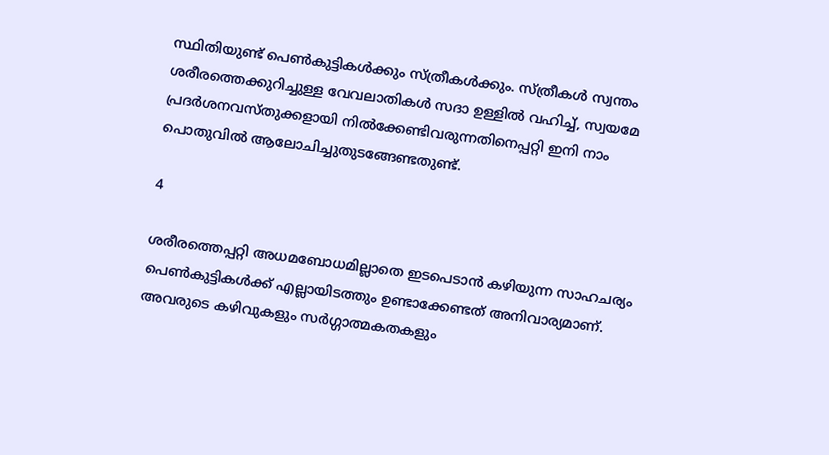സ്ഥിതിയുണ്ട് പെണ്‍കുട്ടികള്‍ക്കും സ്ത്രീകള്‍ക്കും. സ്ത്രീകള്‍ സ്വന്തം ശരീരത്തെക്കുറിച്ചുള്ള വേവലാതികള്‍ സദാ ഉള്ളില്‍ വഹിച്ച്, സ്വയമേ പ്രദര്‍ശനവസ്തുക്കളായി നില്‍ക്കേണ്ടിവരുന്നതിനെപ്പറ്റി ഇനി നാം പൊതുവില്‍ ആലോചിച്ചുതുടങ്ങേണ്ടതുണ്ട്.

4

ശരീരത്തെപ്പറ്റി അധമബോധമില്ലാതെ ഇടപെടാന്‍ കഴിയുന്ന സാഹചര്യം പെണ്‍കുട്ടികള്‍ക്ക് എല്ലായിടത്തും ഉണ്ടാക്കേണ്ടത് അനിവാര്യമാണ്. അവരുടെ കഴിവുകളും സര്‍ഗ്ഗാത്മകതകളും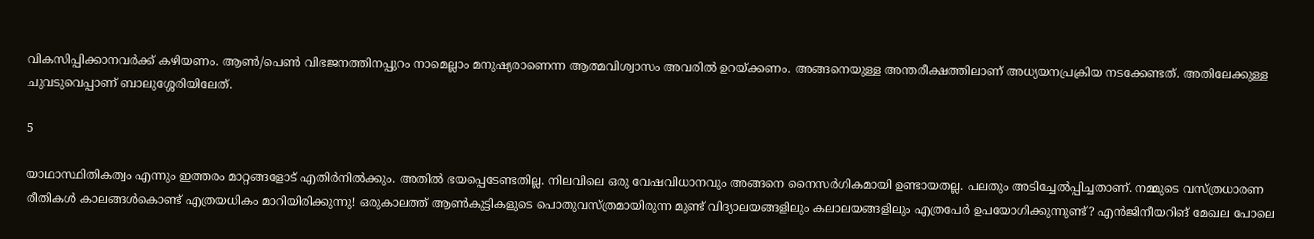വികസിപ്പിക്കാനവര്‍ക്ക് കഴിയണം. ആണ്‍/പെണ്‍ വിഭജനത്തിനപ്പുറം നാമെല്ലാം മനുഷ്യരാണെന്ന ആത്മവിശ്വാസം അവരില്‍ ഉറയ്ക്കണം. അങ്ങനെയുള്ള അന്തരീക്ഷത്തിലാണ് അധ്യയനപ്രക്രിയ നടക്കേണ്ടത്. അതിലേക്കുള്ള ചുവടുവെപ്പാണ് ബാലുശ്ശേരിയിലേത്.

5

യാഥാസ്ഥിതികത്വം എന്നും ഇത്തരം മാറ്റങ്ങളോട് എതിര്‍നില്‍ക്കും. അതില്‍ ഭയപ്പെടേണ്ടതില്ല. നിലവിലെ ഒരു വേഷവിധാനവും അങ്ങനെ നൈസര്‍ഗികമായി ഉണ്ടായതല്ല. പലതും അടിച്ചേല്‍പ്പിച്ചതാണ്. നമ്മുടെ വസ്ത്രധാരണ രീതികള്‍ കാലങ്ങള്‍കൊണ്ട് എത്രയധികം മാറിയിരിക്കുന്നു! ഒരുകാലത്ത് ആണ്‍കുട്ടികളുടെ പൊതുവസ്ത്രമായിരുന്ന മുണ്ട് വിദ്യാലയങ്ങളിലും കലാലയങ്ങളിലും എത്രപേര്‍ ഉപയോഗിക്കുന്നുണ്ട്? എന്‍ജിനീയറിങ് മേഖല പോലെ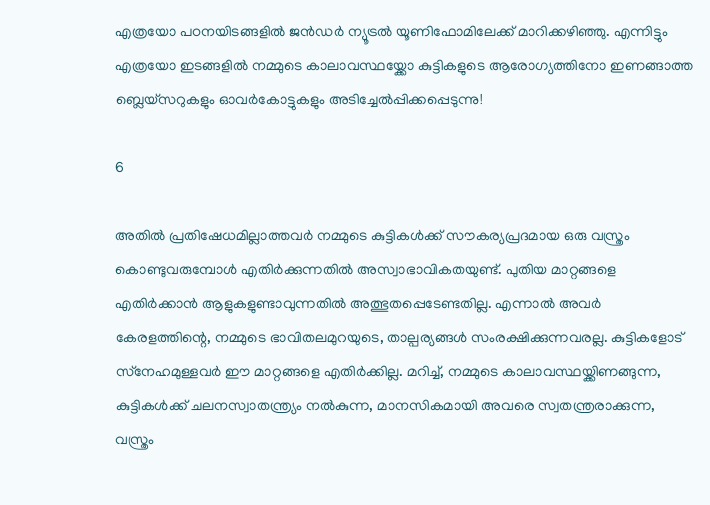എത്രയോ പഠനയിടങ്ങളില്‍ ജന്‍ഡര്‍ ന്യൂട്രല്‍ യൂണിഫോമിലേക്ക് മാറിക്കഴിഞ്ഞു. എന്നിട്ടും എത്രയോ ഇടങ്ങളില്‍ നമ്മുടെ കാലാവസ്ഥയ്ക്കോ കുട്ടികളുടെ ആരോഗ്യത്തിനോ ഇണങ്ങാത്ത ബ്ലെയ്സറുകളും ഓവര്‍കോട്ടുകളും അടിച്ചേല്‍പ്പിക്കപ്പെടുന്നു!

6

അതില്‍ പ്രതിഷേധമില്ലാത്തവര്‍ നമ്മുടെ കുട്ടികള്‍ക്ക് സൗകര്യപ്രദമായ ഒരു വസ്ത്രം കൊണ്ടുവരുമ്പോള്‍ എതിര്‍ക്കുന്നതില്‍ അസ്വാഭാവികതയുണ്ട്. പുതിയ മാറ്റങ്ങളെ എതിര്‍ക്കാന്‍ ആളുകളുണ്ടാവുന്നതില്‍ അത്ഭുതപ്പെടേണ്ടതില്ല. എന്നാല്‍ അവര്‍ കേരളത്തിന്റെ, നമ്മുടെ ഭാവിതലമുറയുടെ, താല്പര്യങ്ങള്‍ സംരക്ഷിക്കുന്നവരല്ല. കുട്ടികളോട് സ്‌നേഹമുള്ളവര്‍ ഈ മാറ്റങ്ങളെ എതിര്‍ക്കില്ല. മറിച്ച്, നമ്മുടെ കാലാവസ്ഥയ്ക്കിണങ്ങുന്ന, കുട്ടികള്‍ക്ക് ചലനസ്വാതന്ത്ര്യം നല്‍കുന്ന, മാനസികമായി അവരെ സ്വതന്ത്രരാക്കുന്ന, വസ്ത്രം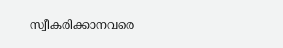സ്വീകരിക്കാനവരെ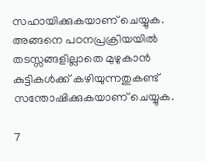സഹായിക്കുകയാണ് ചെയ്യുക. അങ്ങനെ പഠനപ്രക്രിയയില്‍ തടസ്സങ്ങളില്ലാതെ മുഴുകാന്‍ കുട്ടികള്‍ക്ക് കഴിയുന്നതുകണ്ട് സന്തോഷിക്കുകയാണ് ചെയ്യുക.

7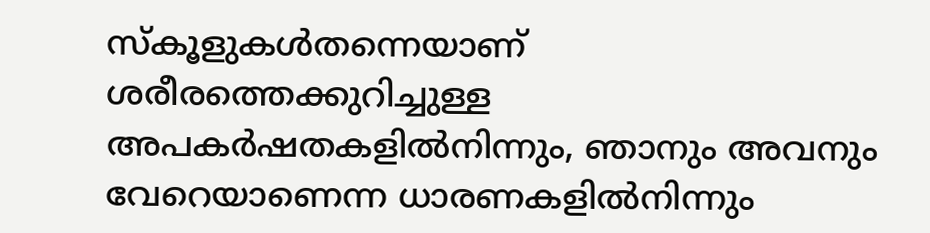സ്‌കൂളുകള്‍തന്നെയാണ് ശരീരത്തെക്കുറിച്ചുള്ള അപകര്‍ഷതകളില്‍നിന്നും, ഞാനും അവനും വേറെയാണെന്ന ധാരണകളില്‍നിന്നും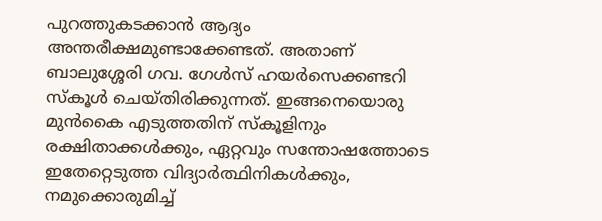പുറത്തുകടക്കാന്‍ ആദ്യം അന്തരീക്ഷമുണ്ടാക്കേണ്ടത്. അതാണ് ബാലുശ്ശേരി ഗവ. ഗേള്‍സ് ഹയര്‍സെക്കണ്ടറി സ്‌കൂള്‍ ചെയ്തിരിക്കുന്നത്. ഇങ്ങനെയൊരു മുന്‍കൈ എടുത്തതിന് സ്‌കൂളിനും രക്ഷിതാക്കള്‍ക്കും, ഏറ്റവും സന്തോഷത്തോടെ ഇതേറ്റെടുത്ത വിദ്യാര്‍ത്ഥിനികള്‍ക്കും, നമുക്കൊരുമിച്ച്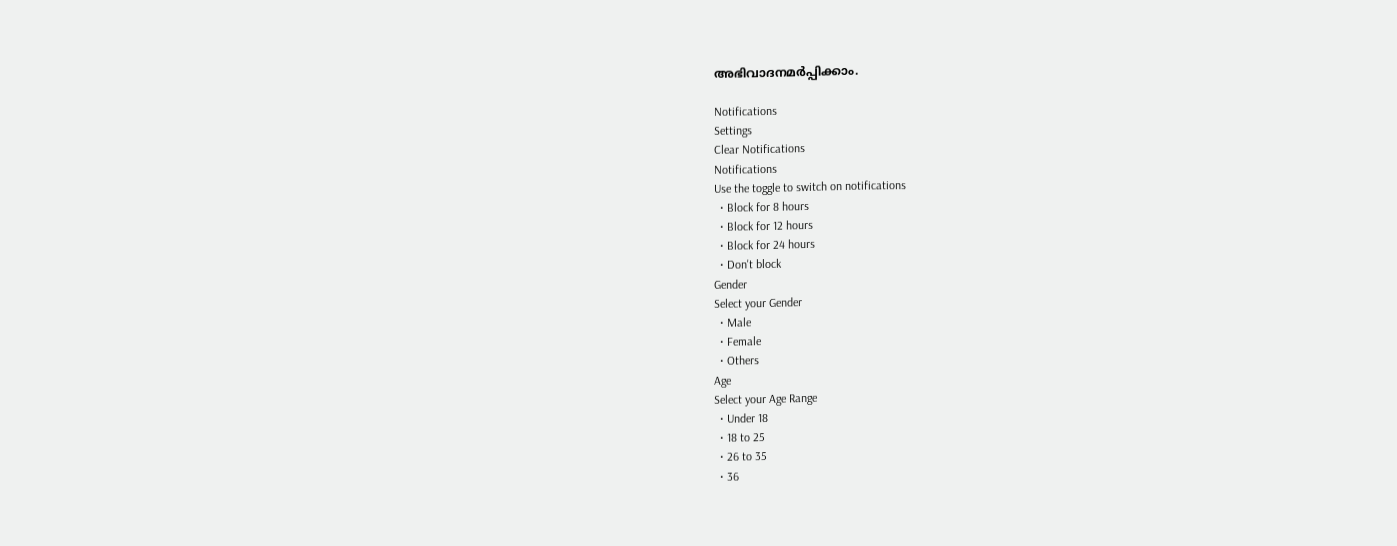അഭിവാദനമര്‍പ്പിക്കാം.

Notifications
Settings
Clear Notifications
Notifications
Use the toggle to switch on notifications
  • Block for 8 hours
  • Block for 12 hours
  • Block for 24 hours
  • Don't block
Gender
Select your Gender
  • Male
  • Female
  • Others
Age
Select your Age Range
  • Under 18
  • 18 to 25
  • 26 to 35
  • 36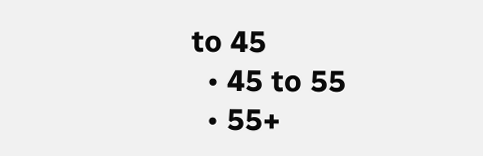to 45
  • 45 to 55
  • 55+